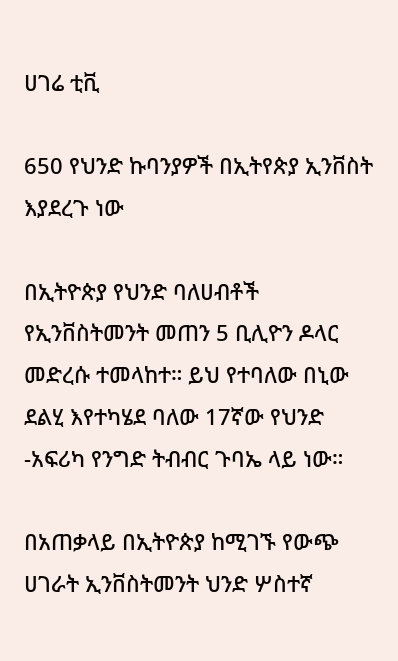ሀገሬ ቲቪ

650 የህንድ ኩባንያዎች በኢትየጵያ ኢንቨስት እያደረጉ ነው

በኢትዮጵያ የህንድ ባለሀብቶች የኢንቨስትመንት መጠን 5 ቢሊዮን ዶላር መድረሱ ተመላከተ። ይህ የተባለው በኒው ደልሂ እየተካሄደ ባለው 17ኛው የህንድ -አፍሪካ የንግድ ትብብር ጉባኤ ላይ ነው።

በአጠቃላይ በኢትዮጵያ ከሚገኙ የውጭ ሀገራት ኢንቨስትመንት ህንድ ሦስተኛ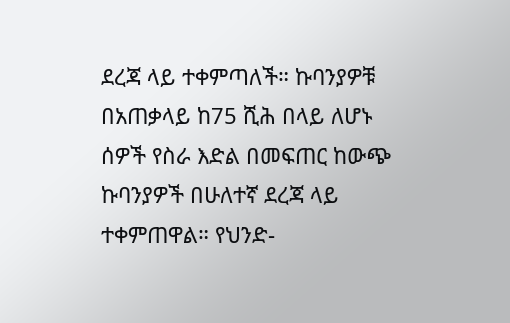ደረጃ ላይ ተቀምጣለች። ኩባንያዎቹ በአጠቃላይ ከ75 ሺሕ በላይ ለሆኑ ሰዎች የስራ እድል በመፍጠር ከውጭ ኩባንያዎች በሁለተኛ ደረጃ ላይ ተቀምጠዋል። የህንድ-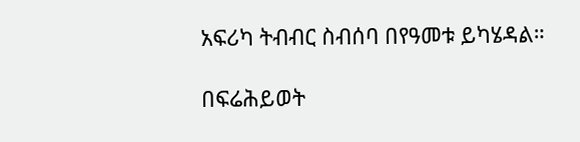አፍሪካ ትብብር ስብሰባ በየዓመቱ ይካሄዳል።

በፍሬሕይወት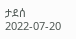ታደሰ
2022-07-20